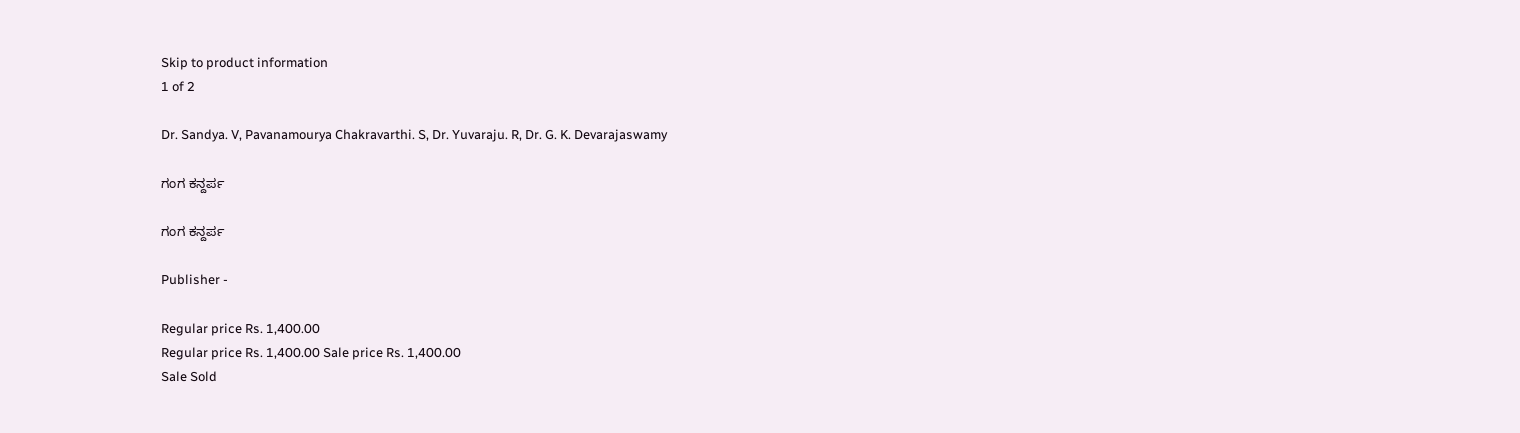Skip to product information
1 of 2

Dr. Sandya. V, Pavanamourya Chakravarthi. S, Dr. Yuvaraju. R, Dr. G. K. Devarajaswamy

ಗಂಗ ಕನ್ದರ್ಪ

ಗಂಗ ಕನ್ದರ್ಪ

Publisher -

Regular price Rs. 1,400.00
Regular price Rs. 1,400.00 Sale price Rs. 1,400.00
Sale Sold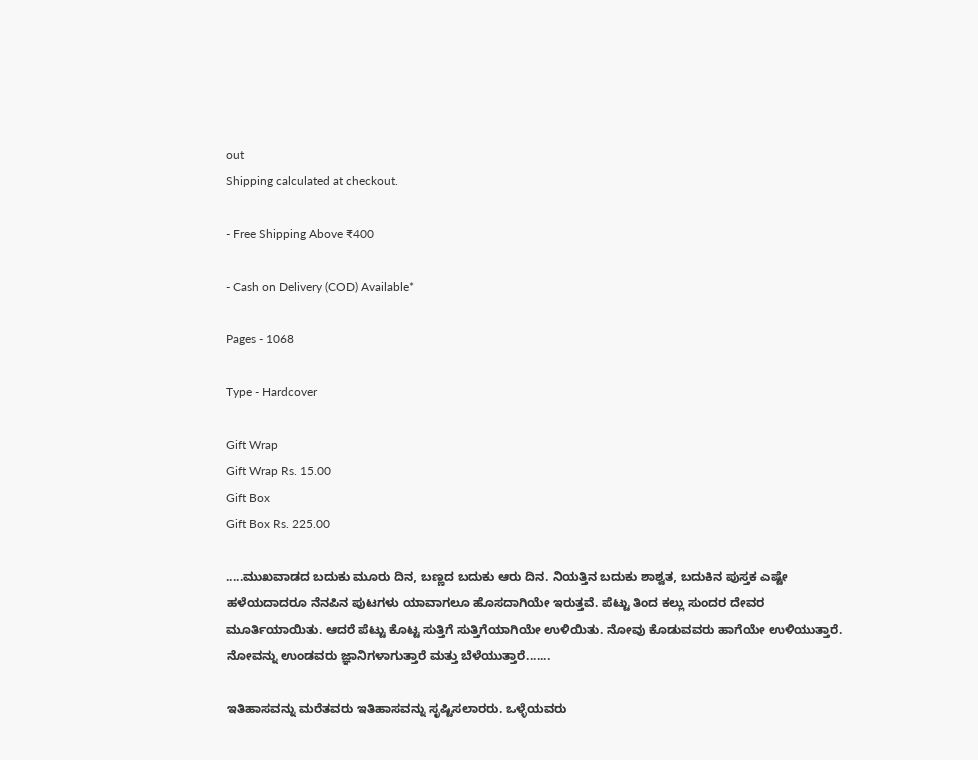out
Shipping calculated at checkout.

- Free Shipping Above ₹400

- Cash on Delivery (COD) Available*

Pages - 1068

Type - Hardcover

Gift Wrap
Gift Wrap Rs. 15.00
Gift Box
Gift Box Rs. 225.00

.....ಮುಖವಾಡದ ಬದುಕು ಮೂರು ದಿನ, ಬಣ್ಣದ ಬದುಕು ಆರು ದಿನ. ನಿಯತ್ತಿನ ಬದುಕು ಶಾಶ್ವತ, ಬದುಕಿನ ಪುಸ್ತಕ ಎಷ್ಟೇ ಹಳೆಯದಾದರೂ ನೆನಪಿನ ಪುಟಗಳು ಯಾವಾಗಲೂ ಹೊಸದಾಗಿಯೇ ಇರುತ್ತವೆ. ಪೆಟ್ಟು ತಿಂದ ಕಲ್ಲು ಸುಂದರ ದೇವರ ಮೂರ್ತಿಯಾಯಿತು. ಆದರೆ ಪೆಟ್ಟು ಕೊಟ್ಟ ಸುತ್ತಿಗೆ ಸುತ್ತಿಗೆಯಾಗಿಯೇ ಉಳಿಯಿತು. ನೋವು ಕೊಡುವವರು ಹಾಗೆಯೇ ಉಳಿಯುತ್ತಾರೆ. ನೋವನ್ನು ಉಂಡವರು ಜ್ಞಾನಿಗಳಾಗುತ್ತಾರೆ ಮತ್ತು ಬೆಳೆಯುತ್ತಾರೆ.......

ಇತಿಹಾಸವನ್ನು ಮರೆತವರು ಇತಿಹಾಸವನ್ನು ಸೃಷ್ಟಿಸಲಾರರು. ಒಳ್ಳೆಯವರು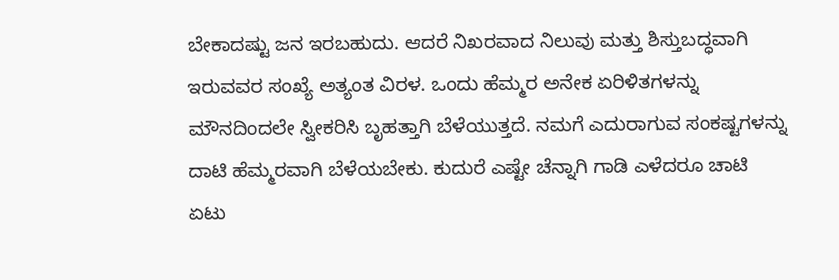ಬೇಕಾದಷ್ಟು ಜನ ಇರಬಹುದು. ಆದರೆ ನಿಖರವಾದ ನಿಲುವು ಮತ್ತು ಶಿಸ್ತುಬದ್ಧವಾಗಿ ಇರುವವರ ಸಂಖ್ಯೆ ಅತ್ಯಂತ ವಿರಳ. ಒಂದು ಹೆಮ್ಮರ ಅನೇಕ ಏರಿಳಿತಗಳನ್ನು ಮೌನದಿಂದಲೇ ಸ್ವೀಕರಿಸಿ ಬೃಹತ್ತಾಗಿ ಬೆಳೆಯುತ್ತದೆ. ನಮಗೆ ಎದುರಾಗುವ ಸಂಕಷ್ಟಗಳನ್ನು ದಾಟಿ ಹೆಮ್ಮರವಾಗಿ ಬೆಳೆಯಬೇಕು. ಕುದುರೆ ಎಷ್ಟೇ ಚೆನ್ನಾಗಿ ಗಾಡಿ ಎಳೆದರೂ ಚಾಟಿ ಏಟು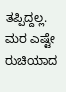ತಪ್ಪಿದ್ದಲ್ಲ. ಮರ ಎಷ್ಟೇ ರುಚಿಯಾದ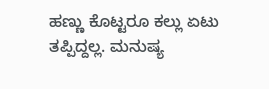ಹಣ್ಣು ಕೊಟ್ಟರೂ ಕಲ್ಲು ಏಟು ತಪ್ಪಿದ್ದಲ್ಲ. ಮನುಷ್ಯ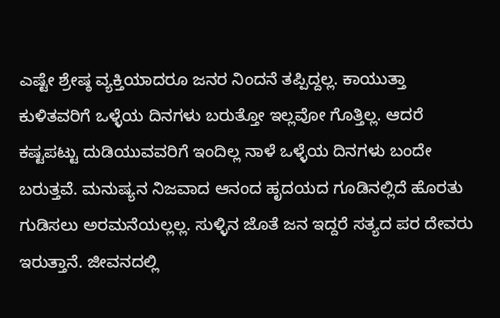ಎಷ್ಟೇ ಶ್ರೇಷ್ಠ ವ್ಯಕ್ತಿಯಾದರೂ ಜನರ ನಿಂದನೆ ತಪ್ಪಿದ್ದಲ್ಲ. ಕಾಯುತ್ತಾ ಕುಳಿತವರಿಗೆ ಒಳ್ಳೆಯ ದಿನಗಳು ಬರುತ್ತೋ ಇಲ್ಲವೋ ಗೊತ್ತಿಲ್ಲ. ಆದರೆ ಕಷ್ಟಪಟ್ಟು ದುಡಿಯುವವರಿಗೆ ಇಂದಿಲ್ಲ ನಾಳೆ ಒಳ್ಳೆಯ ದಿನಗಳು ಬಂದೇ ಬರುತ್ತವೆ. ಮನುಷ್ಯನ ನಿಜವಾದ ಆನಂದ ಹೃದಯದ ಗೂಡಿನಲ್ಲಿದೆ ಹೊರತು ಗುಡಿಸಲು ಅರಮನೆಯಲ್ಲಲ್ಲ. ಸುಳ್ಳಿನ ಜೊತೆ ಜನ ಇದ್ದರೆ ಸತ್ಯದ ಪರ ದೇವರು ಇರುತ್ತಾನೆ. ಜೀವನದಲ್ಲಿ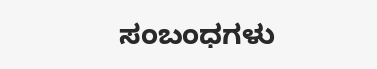ಸಂಬಂಧಗಳು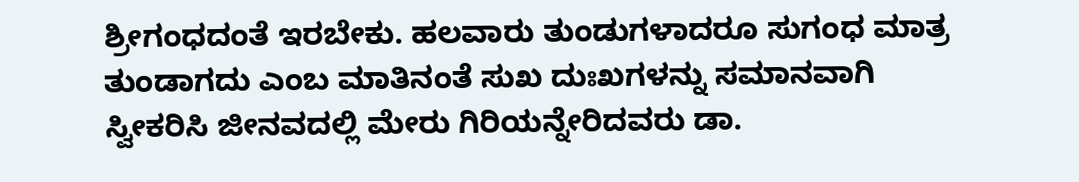ಶ್ರೀಗಂಧದಂತೆ ಇರಬೇಕು. ಹಲವಾರು ತುಂಡುಗಳಾದರೂ ಸುಗಂಧ ಮಾತ್ರ ತುಂಡಾಗದು ಎಂಬ ಮಾತಿನಂತೆ ಸುಖ ದುಃಖಗಳನ್ನು ಸಮಾನವಾಗಿ ಸ್ವೀಕರಿಸಿ ಜೀನವದಲ್ಲಿ ಮೇರು ಗಿರಿಯನ್ನೇರಿದವರು ಡಾ.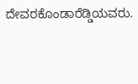ದೇವರಕೊಂಡಾರೆಡ್ಡಿಯವರು.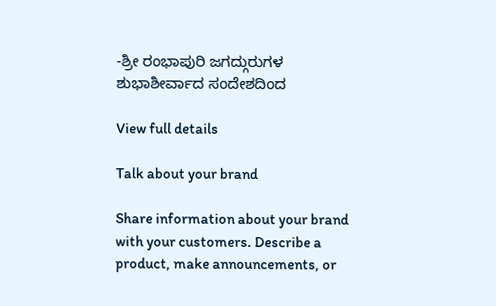-ಶ್ರೀ ರಂಭಾಪುರಿ ಜಗದ್ಗುರುಗಳ ಶುಭಾಶೀರ್ವಾದ ಸಂದೇಶದಿಂದ

View full details

Talk about your brand

Share information about your brand with your customers. Describe a product, make announcements, or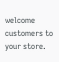welcome customers to your store.